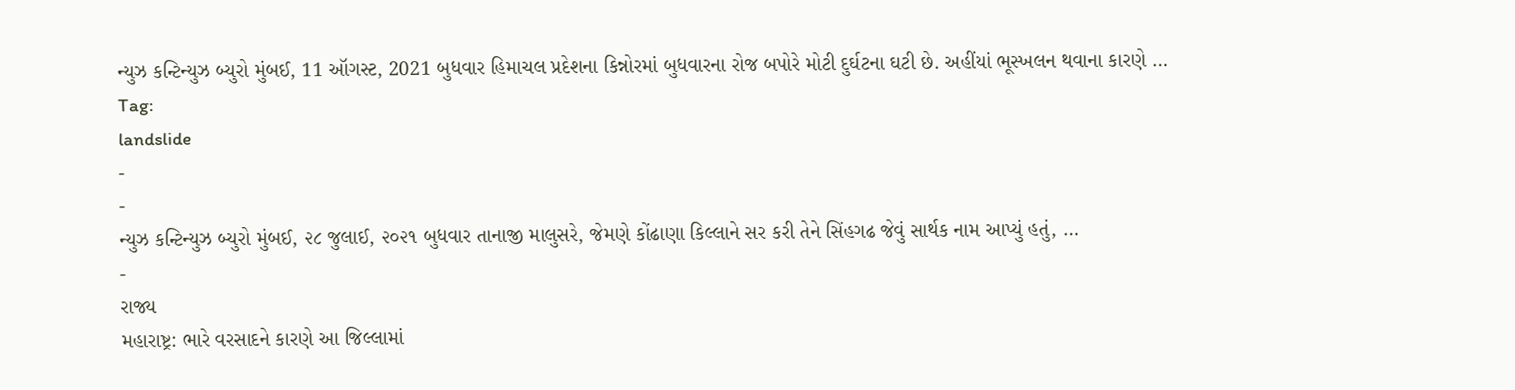ન્યુઝ કન્ટિન્યુઝ બ્યુરો મુંબઈ, 11 ઑગસ્ટ, 2021 બુધવાર હિમાચલ પ્રદેશના કિન્નોરમાં બુધવારના રોજ બપોરે મોટી દુર્ઘટના ઘટી છે. અહીંયાં ભૂસ્ખલન થવાના કારણે …
Tag:
landslide
-
-
ન્યુઝ કન્ટિન્યુઝ બ્યુરો મુંબઈ, ૨૮ જુલાઈ, ૨૦૨૧ બુધવાર તાનાજી માલુસરે, જેમણે કોંઢાણા કિલ્લાને સર કરી તેને સિંહગઢ જેવું સાર્થક નામ આપ્યું હતું, …
-
રાજ્ય
મહારાષ્ટ્ર: ભારે વરસાદને કારણે આ જિલ્લામાં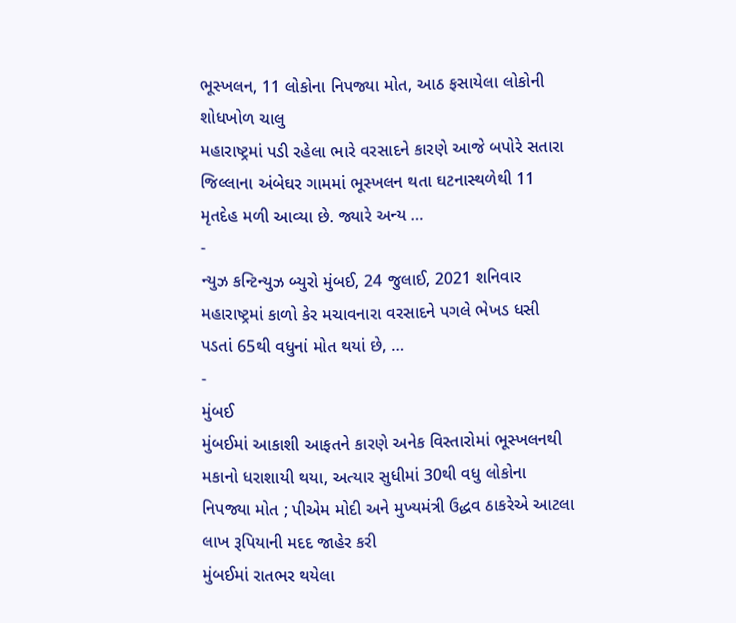ભૂસ્ખલન, 11 લોકોના નિપજ્યા મોત, આઠ ફસાયેલા લોકોની શોધખોળ ચાલુ
મહારાષ્ટ્રમાં પડી રહેલા ભારે વરસાદને કારણે આજે બપોરે સતારા જિલ્લાના અંબેઘર ગામમાં ભૂસ્ખલન થતા ઘટનાસ્થળેથી 11 મૃતદેહ મળી આવ્યા છે. જ્યારે અન્ય …
-
ન્યુઝ કન્ટિન્યુઝ બ્યુરો મુંબઈ, 24 જુલાઈ, 2021 શનિવાર મહારાષ્ટ્રમાં કાળો કેર મચાવનારા વરસાદને પગલે ભેખડ ધસી પડતાં 65થી વધુનાં મોત થયાં છે, …
-
મુંબઈ
મુંબઈમાં આકાશી આફતને કારણે અનેક વિસ્તારોમાં ભૂસ્ખલનથી મકાનો ધરાશાયી થયા, અત્યાર સુધીમાં 30થી વધુ લોકોના નિપજ્યા મોત ; પીએમ મોદી અને મુખ્યમંત્રી ઉદ્ધવ ઠાકરેએ આટલા લાખ રૂપિયાની મદદ જાહેર કરી
મુંબઈમાં રાતભર થયેલા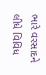ભારે વરસાદને લીધે વિવિધ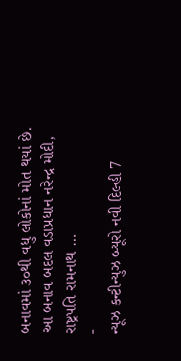બનાવમાં ૩૦થી વધુ લોકોનાં મોત થયાં છે. આ બનાવ બદલ વડાપ્રધાન નરેન્દ્ર મોદી, રાષ્ટ્રપતિ રામનાથ …
-
ન્યૂઝ કન્ટીન્યુઝ બ્યૂરો નવી દિલ્હી 7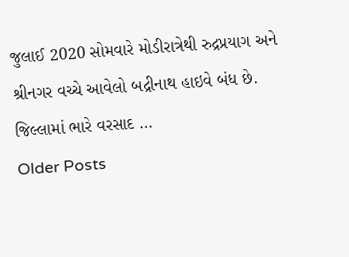જુલાઈ 2020 સોમવારે મોડીરાત્રેથી રુદ્રપ્રયાગ અને શ્રીનગર વચ્ચે આવેલો બદ્રીનાથ હાઇવે બંધ છે. જિલ્લામાં ભારે વરસાદ …
Older Posts